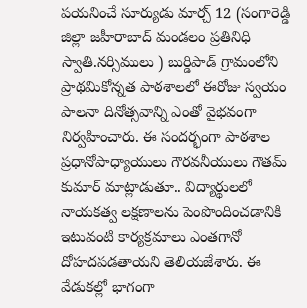పయనించే సూర్యుడు మార్చ్ 12 (సంగారెడ్డి జిల్లా జహీరాబాద్ మండలం ప్రతినిధి స్వాతి.నర్సిములు ) బుర్డిపాడ్ గ్రామంలోని ప్రాథమికోన్నత పాఠశాలలో ఈరోజు స్వయం పాలనా దినోత్సవాన్ని ఎంతో వైభవంగా నిర్వహించారు. ఈ సందర్భంగా పాఠశాల ప్రధానోపాధ్యాయులు గౌరవనీయులు గౌతమ్ కుమార్ మాట్లాడుతూ.. విద్యార్థులలో నాయకత్వ లక్షణాలను పెంపొందించడానికి ఇటువంటి కార్యక్రమాలు ఎంతగానో దోహదపడతాయని తెలియజేశారు. ఈ వేడుకల్లో భాగంగా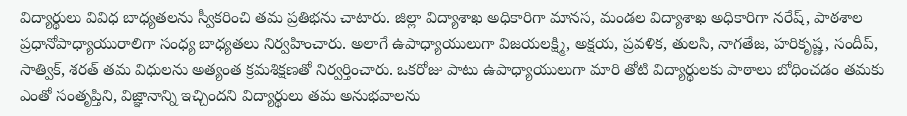విద్యార్థులు వివిధ బాధ్యతలను స్వీకరించి తమ ప్రతిభను చాటారు. జిల్లా విద్యాశాఖ అధికారిగా మానస, మండల విద్యాశాఖ అధికారిగా నరేష్, పాఠశాల ప్రధానోపాధ్యాయురాలిగా సంధ్య బాధ్యతలు నిర్వహించారు. అలాగే ఉపాధ్యాయులుగా విజయలక్ష్మి, అక్షయ, ప్రవళిక, తులసి, నాగతేజ, హరికృష్ణ, సందీప్, సాత్విక్, శరత్ తమ విధులను అత్యంత క్రమశిక్షణతో నిర్వర్తించారు. ఒకరోజు పాటు ఉపాధ్యాయులుగా మారి తోటి విద్యార్థులకు పాఠాలు బోధించడం తమకు ఎంతో సంతృప్తిని, విజ్ఞానాన్ని ఇచ్చిందని విద్యార్థులు తమ అనుభవాలను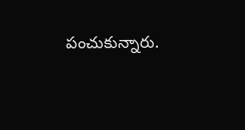పంచుకున్నారు.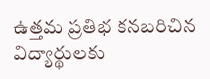ఉత్తమ ప్రతిభ కనబరిచిన విద్యార్థులకు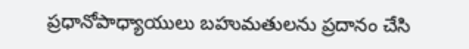ప్రధానోపాధ్యాయులు బహుమతులను ప్రదానం చేసి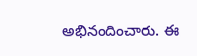అభినందించారు. ఈ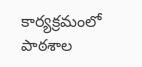కార్యక్రమంలో పాఠశాల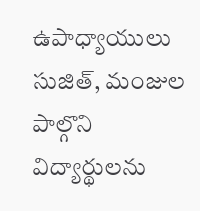ఉపాధ్యాయులు సుజిత్, మంజుల పాల్గొని విద్యార్థులను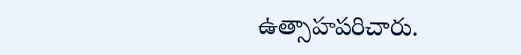ఉత్సాహపరిచారు.